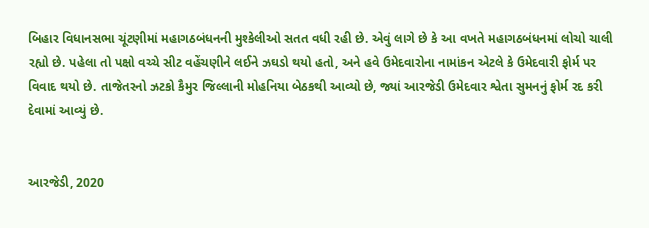બિહાર વિધાનસભા ચૂંટણીમાં મહાગઠબંધનની મુશ્કેલીઓ સતત વધી રહી છે. એવું લાગે છે કે આ વખતે મહાગઠબંધનમાં લોચો ચાલી રહ્યો છે. પહેલા તો પક્ષો વચ્ચે સીટ વહેંચણીને લઈને ઝઘડો થયો હતો, અને હવે ઉમેદવારોના નામાંકન એટલે કે ઉમેદવારી ફોર્મ પર વિવાદ થયો છે. તાજેતરનો ઝટકો કૈમુર જિલ્લાની મોહનિયા બેઠકથી આવ્યો છે, જ્યાં આરજેડી ઉમેદવાર શ્વેતા સુમનનું ફોર્મ રદ કરી દેવામાં આવ્યું છે.


આરજેડી, 2020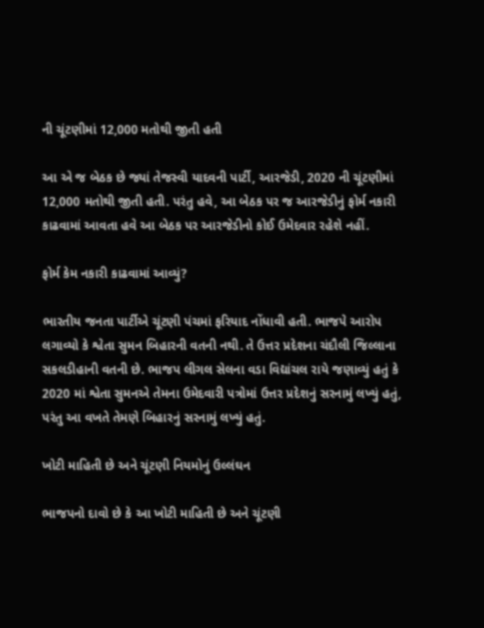ની ચૂંટણીમાં 12,000 મતોથી જીતી હતી

આ એ જ બેઠક છે જ્યાં તેજસ્વી યાદવની પાર્ટી, આરજેડી, 2020 ની ચૂંટણીમાં 12,000 મતોથી જીતી હતી. પરંતુ હવે, આ બેઠક પર જ આરજેડીનું ફોર્મ નકારી કાઢવામાં આવતા હવે આ બેઠક પર આરજેડીનો કોઈ ઉમેદવાર રહેશે નહીં.

ફોર્મ કેમ નકારી કાઢવામાં આવ્યું?

ભારતીય જનતા પાર્ટીએ ચૂંટણી પંચમાં ફરિયાદ નોંધાવી હતી. ભાજપે આરોપ લગાવ્યો કે શ્વેતા સુમન બિહારની વતની નથી. તે ઉત્તર પ્રદેશના ચંદૌલી જિલ્લાના સકલડીહાની વતની છે. ભાજપ લીગલ સેલના વડા વિદ્યાંચલ રાયે જણાવ્યું હતું કે 2020 માં શ્વેતા સુમનએ તેમના ઉમેદવારી પત્રોમાં ઉત્તર પ્રદેશનું સરનામું લખ્યું હતું, પરંતુ આ વખતે તેમણે બિહારનું સરનામું લખ્યું હતું.

ખોટી માહિતી છે અને ચૂંટણી નિયમોનું ઉલ્લંઘન

ભાજપનો દાવો છે કે આ ખોટી માહિતી છે અને ચૂંટણી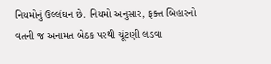નિયમોનું ઉલ્લંઘન છે. નિયમો અનુસાર, ફક્ત બિહારનો વતની જ અનામત બેઠક પરથી ચૂંટણી લડવા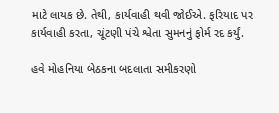માટે લાયક છે. તેથી, કાર્યવાહી થવી જોઈએ. ફરિયાદ પર કાર્યવાહી કરતા, ચૂંટણી પંચે શ્વેતા સુમનનું ફોર્મ રદ કર્યું.

હવે મોહનિયા બેઠકના બદલાતા સમીકરણો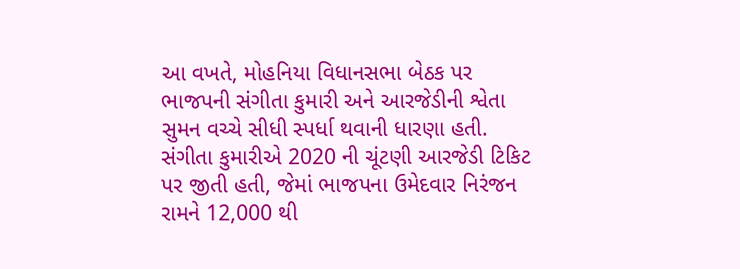આ વખતે, મોહનિયા વિધાનસભા બેઠક પર ભાજપની સંગીતા કુમારી અને આરજેડીની શ્વેતા સુમન વચ્ચે સીધી સ્પર્ધા થવાની ધારણા હતી. સંગીતા કુમારીએ 2020 ની ચૂંટણી આરજેડી ટિકિટ પર જીતી હતી, જેમાં ભાજપના ઉમેદવાર નિરંજન રામને 12,000 થી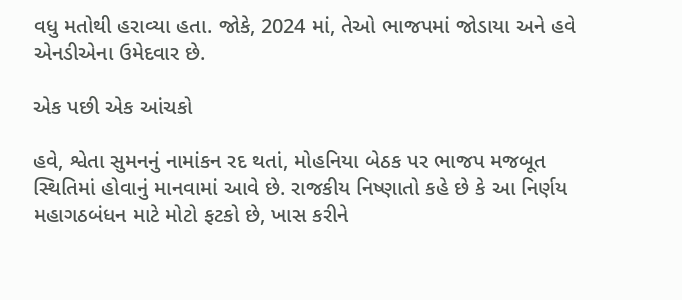વધુ મતોથી હરાવ્યા હતા. જોકે, 2024 માં, તેઓ ભાજપમાં જોડાયા અને હવે એનડીએના ઉમેદવાર છે.

એક પછી એક આંચકો

હવે, શ્વેતા સુમનનું નામાંકન રદ થતાં, મોહનિયા બેઠક પર ભાજપ મજબૂત સ્થિતિમાં હોવાનું માનવામાં આવે છે. રાજકીય નિષ્ણાતો કહે છે કે આ નિર્ણય મહાગઠબંધન માટે મોટો ફટકો છે, ખાસ કરીને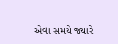એવા સમયે જ્યારે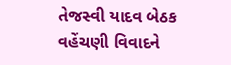તેજસ્વી યાદવ બેઠક વહેંચણી વિવાદને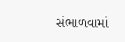સંભાળવામાં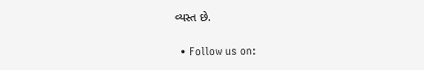વ્યસ્ત છે.

  • Follow us on: